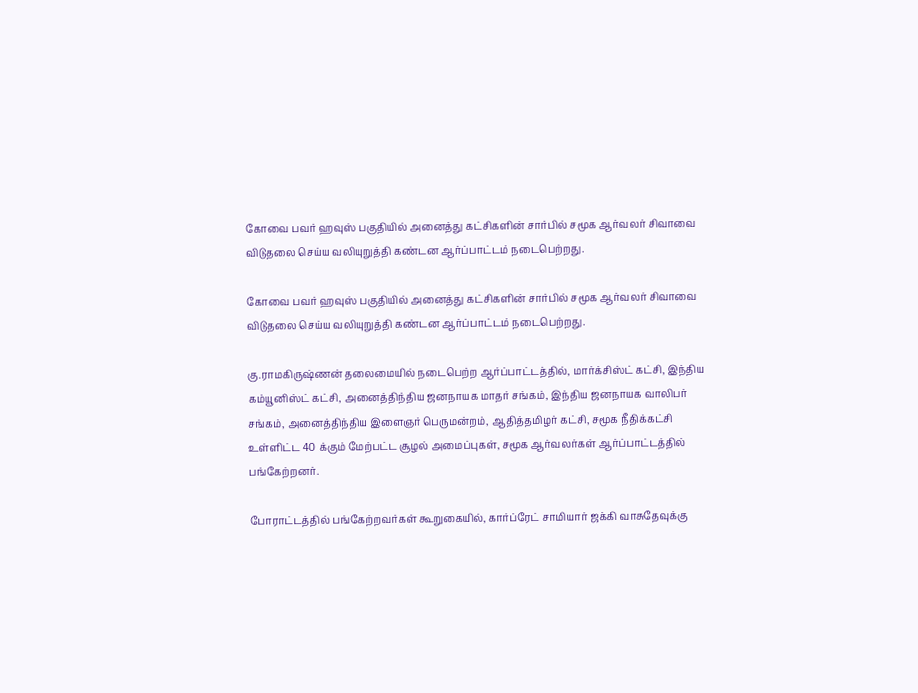கோவை பவர் ஹவுஸ் பகுதியில் அனைத்து கட்சிகளின் சார்பில் சமூக ஆர்வலர் சிவாவை விடுதலை செய்ய வலியுறுத்தி கண்டன ஆர்ப்பாட்டம் நடைபெற்றது.

கோவை பவர் ஹவுஸ் பகுதியில் அனைத்து கட்சிகளின் சார்பில் சமூக ஆர்வலர் சிவாவை விடுதலை செய்ய வலியுறுத்தி கண்டன ஆர்ப்பாட்டம் நடைபெற்றது.

கு.ராமகிருஷ்ணன் தலைமையில் நடைபெற்ற ஆர்ப்பாட்டத்தில், மார்க்சிஸ்ட் கட்சி, இந்திய கம்யூனிஸ்ட் கட்சி, அனைத்திந்திய ஜனநாயக மாதர் சங்கம், இந்திய ஜனநாயக வாலிபர் சங்கம், அனைத்திந்திய இளைஞர் பெருமன்றம், ஆதித்தமிழர் கட்சி, சமூக நீதிக்கட்சி உள்ளிட்ட 40 க்கும் மேற்பட்ட சூழல் அமைப்புகள், சமூக ஆர்வலர்கள் ஆர்ப்பாட்டத்தில் பங்கேற்றனர்.

போராட்டத்தில் பங்கேற்றவர்கள் கூறுகையில், கார்ப்ரேட் சாமியார் ஜக்கி வாசுதேவுக்கு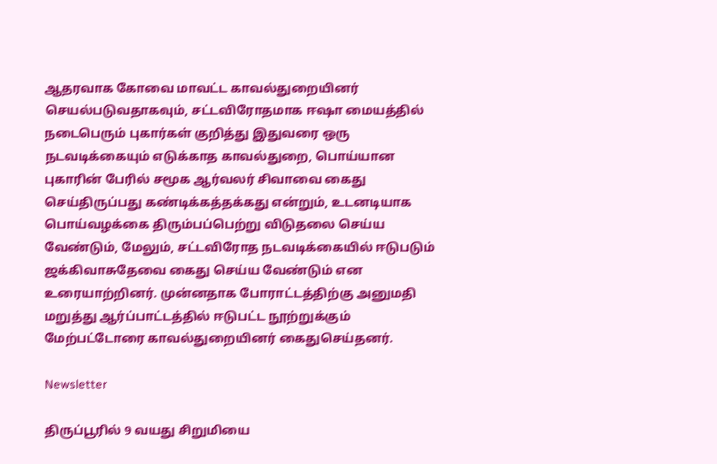ஆதரவாக கோவை மாவட்ட காவல்துறையினர் செயல்படுவதாகவும், சட்டவிரோதமாக ஈஷா மையத்தில் நடைபெரும் புகார்கள் குறித்து இதுவரை ஒரு நடவடிக்கையும் எடுக்காத காவல்துறை, பொய்யான புகாரின் பேரில் சமூக ஆர்வலர் சிவாவை கைது செய்திருப்பது கண்டிக்கத்தக்கது என்றும், உடனடியாக பொய்வழக்கை திரும்பப்பெற்று விடுதலை செய்ய வேண்டும், மேலும், சட்டவிரோத நடவடிக்கையில் ஈடுபடும் ஜக்கிவாசுதேவை கைது செய்ய வேண்டும் என உரையாற்றினர். முன்னதாக போராட்டத்திற்கு அனுமதி மறுத்து ஆர்ப்பாட்டத்தில் ஈடுபட்ட நூற்றுக்கும் மேற்பட்டோரை காவல்துறையினர் கைதுசெய்தனர்.

Newsletter

திருப்பூரில் 9 வயது சிறுமியை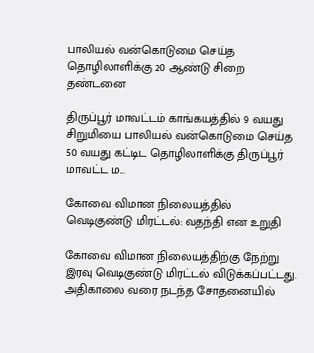பாலியல் வன்கொடுமை செய்த தொழிலாளிக்கு 20 ஆண்டு சிறை தண்டனை

திருப்பூர் மாவட்டம் காங்கயத்தில் 9 வயது சிறுமியை பாலியல் வன்கொடுமை செய்த 50 வயது கட்டிட தொழிலாளிக்கு திருப்பூர் மாவட்ட ம...

கோவை விமான நிலையத்தில் வெடிகுண்டு மிரட்டல்: வதந்தி என உறுதி

கோவை விமான நிலையத்திற்கு நேற்று இரவு வெடிகுண்டு மிரட்டல் விடுக்கப்பட்டது. அதிகாலை வரை நடந்த சோதனையில்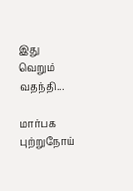இது வெறும் வதந்தி...

மார்பக புற்றுநோய்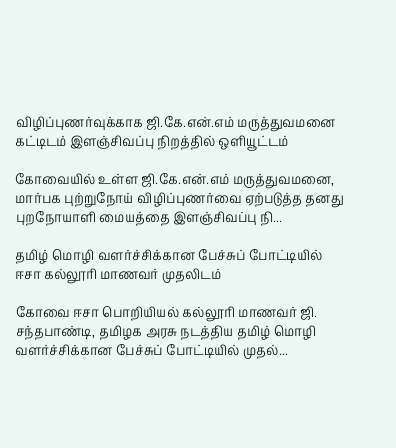விழிப்புணர்வுக்காக ஜி.கே.என்.எம் மருத்துவமனை கட்டிடம் இளஞ்சிவப்பு நிறத்தில் ஒளியூட்டம்

கோவையில் உள்ள ஜி.கே.என்.எம் மருத்துவமனை, மார்பக புற்றுநோய் விழிப்புணர்வை ஏற்படுத்த தனது புறநோயாளி மையத்தை இளஞ்சிவப்பு நி...

தமிழ் மொழி வளர்ச்சிக்கான பேச்சுப் போட்டியில் ஈசா கல்லூரி மாணவர் முதலிடம்

கோவை ஈசா பொறியியல் கல்லூரி மாணவர் ஜி. சந்தபாண்டி, தமிழக அரசு நடத்திய தமிழ் மொழி வளர்ச்சிக்கான பேச்சுப் போட்டியில் முதல்...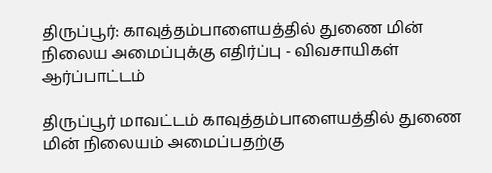திருப்பூர்: காவுத்தம்பாளையத்தில் துணை மின் நிலைய அமைப்புக்கு எதிர்ப்பு - விவசாயிகள் ஆர்ப்பாட்டம்

திருப்பூர் மாவட்டம் காவுத்தம்பாளையத்தில் துணை மின் நிலையம் அமைப்பதற்கு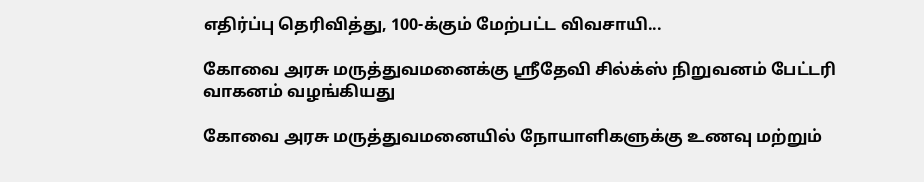எதிர்ப்பு தெரிவித்து, 100-க்கும் மேற்பட்ட விவசாயி...

கோவை அரசு மருத்துவமனைக்கு ஸ்ரீதேவி சில்க்ஸ் நிறுவனம் பேட்டரி வாகனம் வழங்கியது

கோவை அரசு மருத்துவமனையில் நோயாளிகளுக்கு உணவு மற்றும்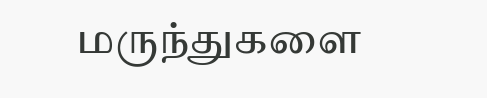மருந்துகளை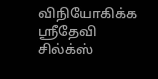விநியோகிக்க ஸ்ரீதேவி சில்க்ஸ்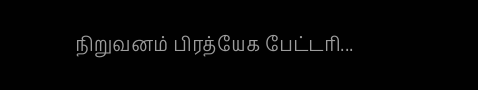நிறுவனம் பிரத்யேக பேட்டரி...